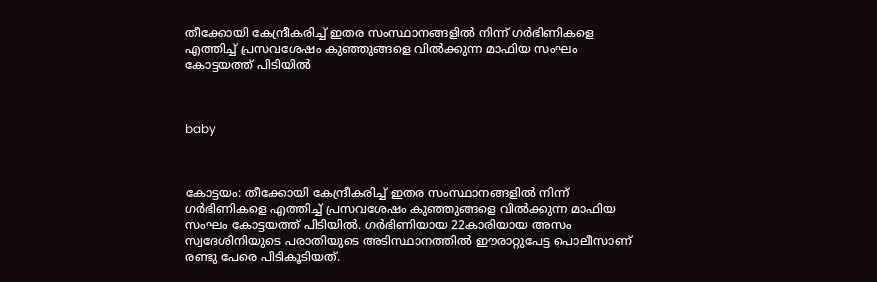തീക്കോയി കേന്ദ്രീകരിച്ച് ഇതര സംസ്ഥാനങ്ങളില്‍ നിന്ന് ഗര്‍ഭിണികളെ എത്തിച്ച് പ്രസവശേഷം കുഞ്ഞുങ്ങളെ വില്‍ക്കുന്ന മാഫിയ സംഘം കോട്ടയത്ത് പിടിയില്‍



baby



കോട്ടയം: തീക്കോയി കേന്ദ്രീകരിച്ച് ഇതര സംസ്ഥാനങ്ങളില്‍ നിന്ന് ഗര്‍ഭിണികളെ എത്തിച്ച് പ്രസവശേഷം കുഞ്ഞുങ്ങളെ വില്‍ക്കുന്ന മാഫിയ സംഘം കോട്ടയത്ത് പിടിയില്‍. ഗര്‍ഭിണിയായ 22കാരിയായ അസം സ്വദേശിനിയുടെ പരാതിയുടെ അടിസ്ഥാനത്തില്‍ ഈരാറ്റുപേട്ട പൊലീസാണ് രണ്ടു പേരെ പിടികൂടിയത്.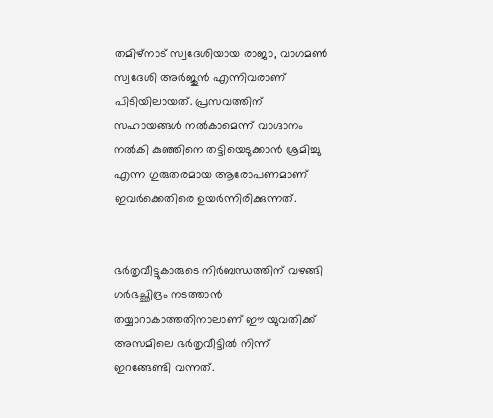തമിഴ്‌നാട് സ്വദേശിയായ രാജാ, വാഗമണ്‍ സ്വദേശി അര്‍ജുന്‍ എന്നിവരാണ് പിടിയിലായത്. പ്രസവത്തിന് സഹായങ്ങള്‍ നല്‍കാമെന്ന് വാഗ്ദാനം നല്‍കി കുഞ്ഞിനെ തട്ടിയെടുക്കാന്‍ ശ്രമിച്ചു എന്ന ഗുരുതരമായ ആരോപണമാണ് ഇവര്‍ക്കെതിരെ ഉയര്‍ന്നിരിക്കുന്നത്.


ഭര്‍തൃവീട്ടുകാരുടെ നിര്‍ബന്ധത്തിന് വഴങ്ങി ഗര്‍ഭച്ഛിദ്രം നടത്താന്‍ തയ്യാറാകാത്തതിനാലാണ് ഈ യുവതിക്ക് അസമിലെ ഭര്‍തൃവീട്ടില്‍ നിന്ന് ഇറങ്ങേണ്ടി വന്നത്.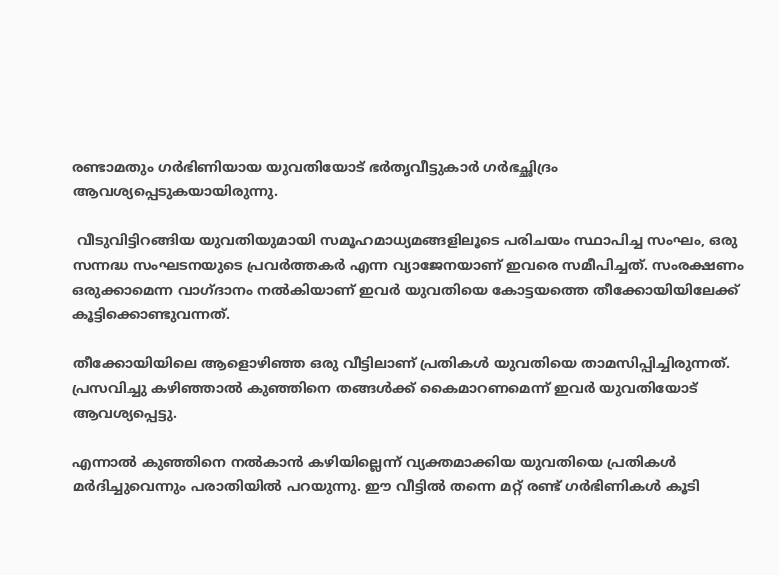രണ്ടാമതും ഗര്‍ഭിണിയായ യുവതിയോട് ഭര്‍തൃവീട്ടുകാര്‍ ഗര്‍ഭച്ഛിദ്രം ആവശ്യപ്പെടുകയായിരുന്നു.

 വീടുവിട്ടിറങ്ങിയ യുവതിയുമായി സമൂഹമാധ്യമങ്ങളിലൂടെ പരിചയം സ്ഥാപിച്ച സംഘം, ഒരു സന്നദ്ധ സംഘടനയുടെ പ്രവര്‍ത്തകര്‍ എന്ന വ്യാജേനയാണ് ഇവരെ സമീപിച്ചത്. സംരക്ഷണം ഒരുക്കാമെന്ന വാഗ്ദാനം നല്‍കിയാണ് ഇവര്‍ യുവതിയെ കോട്ടയത്തെ തീക്കോയിയിലേക്ക് കൂട്ടിക്കൊണ്ടുവന്നത്.

തീക്കോയിയിലെ ആളൊഴിഞ്ഞ ഒരു വീട്ടിലാണ് പ്രതികള്‍ യുവതിയെ താമസിപ്പിച്ചിരുന്നത്. പ്രസവിച്ചു കഴിഞ്ഞാല്‍ കുഞ്ഞിനെ തങ്ങള്‍ക്ക് കൈമാറണമെന്ന് ഇവര്‍ യുവതിയോട് ആവശ്യപ്പെട്ടു.

എന്നാല്‍ കുഞ്ഞിനെ നല്‍കാന്‍ കഴിയില്ലെന്ന് വ്യക്തമാക്കിയ യുവതിയെ പ്രതികള്‍ മര്‍ദിച്ചുവെന്നും പരാതിയില്‍ പറയുന്നു. ഈ വീട്ടില്‍ തന്നെ മറ്റ് രണ്ട് ഗര്‍ഭിണികള്‍ കൂടി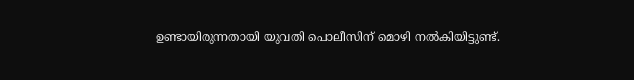ഉണ്ടായിരുന്നതായി യുവതി പൊലീസിന് മൊഴി നല്‍കിയിട്ടുണ്ട്.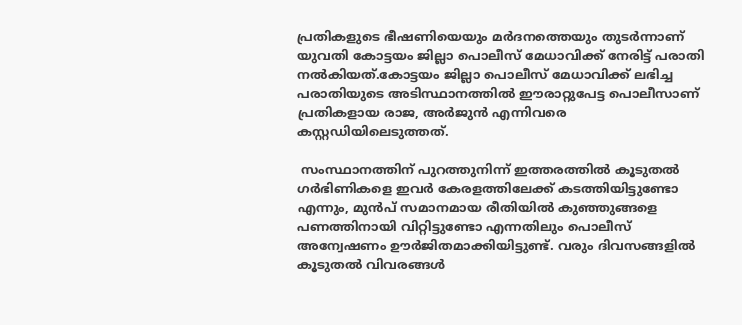പ്രതികളുടെ ഭീഷണിയെയും മര്‍ദനത്തെയും തുടര്‍ന്നാണ് യുവതി കോട്ടയം ജില്ലാ പൊലീസ് മേധാവിക്ക് നേരിട്ട് പരാതി നല്‍കിയത്.കോട്ടയം ജില്ലാ പൊലീസ് മേധാവിക്ക് ലഭിച്ച പരാതിയുടെ അടിസ്ഥാനത്തില്‍ ഈരാറ്റുപേട്ട പൊലീസാണ് പ്രതികളായ രാജ, അര്‍ജുന്‍ എന്നിവരെ കസ്റ്റഡിയിലെടുത്തത്.

 സംസ്ഥാനത്തിന് പുറത്തുനിന്ന് ഇത്തരത്തില്‍ കൂടുതല്‍ ഗര്‍ഭിണികളെ ഇവര്‍ കേരളത്തിലേക്ക് കടത്തിയിട്ടുണ്ടോ എന്നും, മുന്‍പ് സമാനമായ രീതിയില്‍ കുഞ്ഞുങ്ങളെ പണത്തിനായി വിറ്റിട്ടുണ്ടോ എന്നതിലും പൊലീസ് അന്വേഷണം ഊര്‍ജിതമാക്കിയിട്ടുണ്ട്. വരും ദിവസങ്ങളില്‍ കൂടുതല്‍ വിവരങ്ങള്‍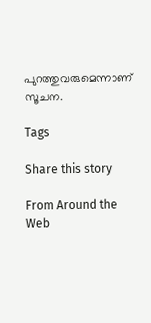പുറത്തുവരുമെന്നാണ് സൂചന.

Tags

Share this story

From Around the Web